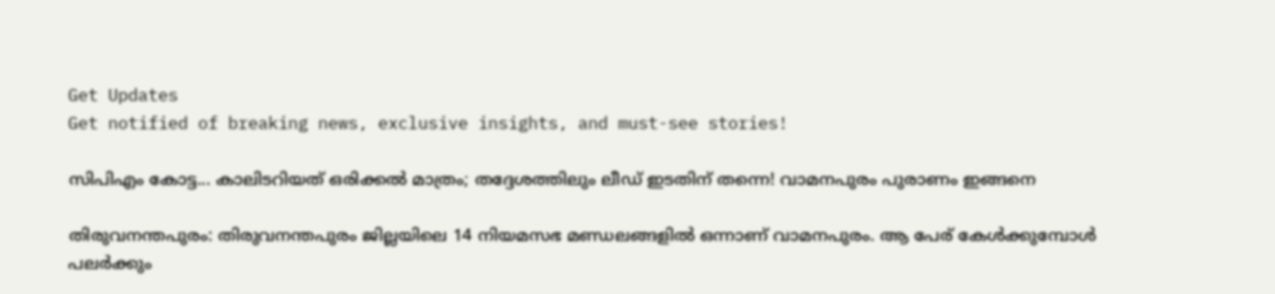Get Updates
Get notified of breaking news, exclusive insights, and must-see stories!

സിപിഎം കോട്ട... കാലിടറിയത് ഒരിക്കല്‍ മാത്രം; തദ്ദേശത്തിലും ലീഡ് ഇടതിന് തന്നെ! വാമനപുരം പുരാണം ഇങ്ങനെ

തിരുവനന്തപുരം: തിരുവനന്തപുരം ജില്ലയിലെ 14 നിയമസഭ മണ്ഡലങ്ങളില്‍ ഒന്നാണ് വാമനപുരം. ആ പേര് കേള്‍ക്കുമ്പോള്‍ പലര്‍ക്കും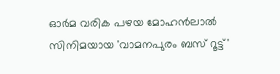ഓര്‍മ വരിക പഴയ മോഹന്‍ലാല്‍ സിനിമയായ 'വാമനപുരം ബസ് റൂട്ട്'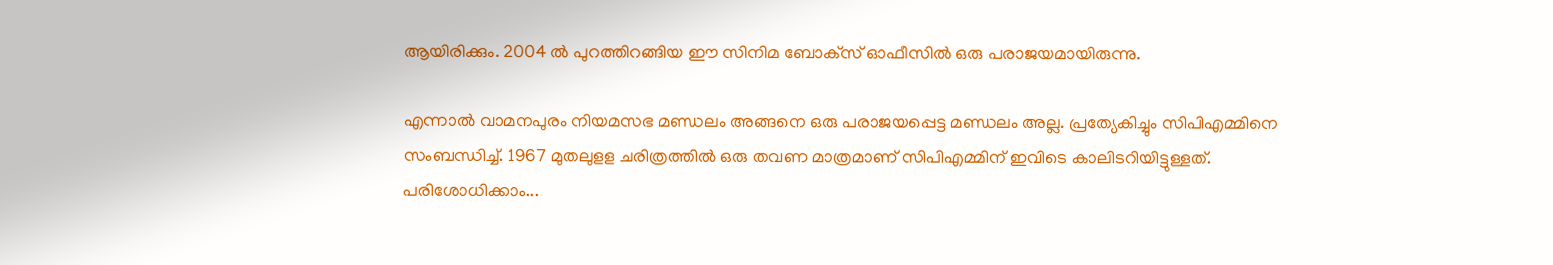ആയിരിക്കും. 2004 ല്‍ പുറത്തിറങ്ങിയ ഈ സിനിമ ബോക്‌സ് ഓഫീസില്‍ ഒരു പരാജയമായിരുന്നു.

എന്നാല്‍ വാമനപുരം നിയമസഭ മണ്ഡലം അങ്ങനെ ഒരു പരാജയപ്പെട്ട മണ്ഡലം അല്ല. പ്രത്യേകിച്ചും സിപിഎമ്മിനെ സംബന്ധിച്ച്. 1967 മുതലുളള ചരിത്രത്തില്‍ ഒരു തവണ മാത്രമാണ് സിപിഎമ്മിന് ഇവിടെ കാലിടറിയിട്ടുള്ളത്. പരിശോധിക്കാം...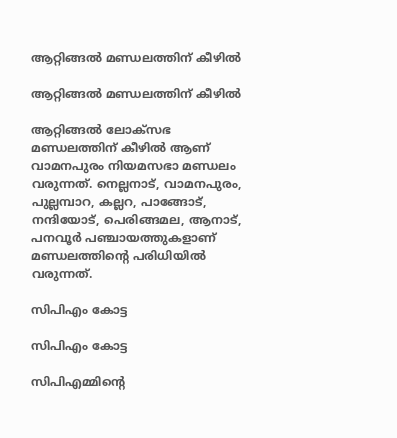ആറ്റിങ്ങല്‍ മണ്ഡലത്തിന് കീഴില്‍

ആറ്റിങ്ങല്‍ മണ്ഡലത്തിന് കീഴില്‍

ആറ്റിങ്ങല്‍ ലോക്‌സഭ മണ്ഡലത്തിന് കീഴില്‍ ആണ് വാമനപുരം നിയമസഭാ മണ്ഡലം വരുന്നത്. നെല്ലനാട്, വാമനപുരം, പുല്ലമ്പാറ, കല്ലറ, പാങ്ങോട്, നന്ദിയോട്, പെരിങ്ങമല, ആനാട്, പനവൂര്‍ പഞ്ചായത്തുകളാണ് മണ്ഡലത്തിന്റെ പരിധിയില്‍ വരുന്നത്.

സിപിഎം കോട്ട

സിപിഎം കോട്ട

സിപിഎമ്മിന്റെ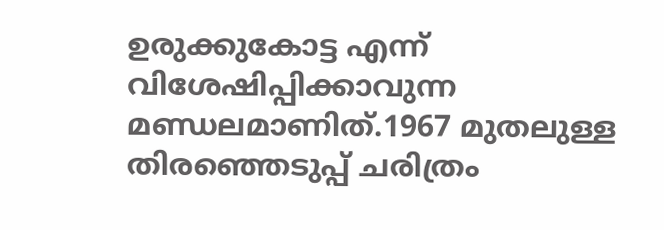ഉരുക്കുകോട്ട എന്ന് വിശേഷിപ്പിക്കാവുന്ന മണ്ഡലമാണിത്.1967 മുതലുള്ള തിരഞ്ഞെടുപ്പ് ചരിത്രം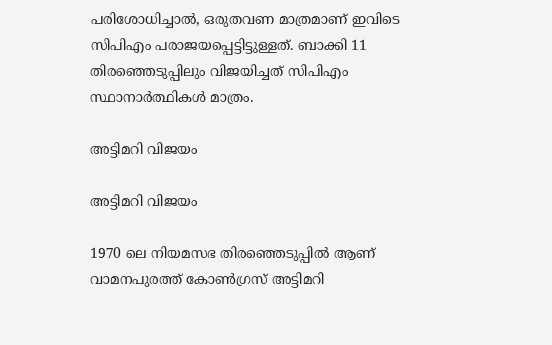പരിശോധിച്ചാല്‍, ഒരുതവണ മാത്രമാണ് ഇവിടെ സിപിഎം പരാജയപ്പെട്ടിട്ടുള്ളത്. ബാക്കി 11 തിരഞ്ഞെടുപ്പിലും വിജയിച്ചത് സിപിഎം സ്ഥാനാര്‍ത്ഥികള്‍ മാത്രം.

അട്ടിമറി വിജയം

അട്ടിമറി വിജയം

1970 ലെ നിയമസഭ തിരഞ്ഞെടുപ്പില്‍ ആണ് വാമനപുരത്ത് കോണ്‍ഗ്രസ് അട്ടിമറി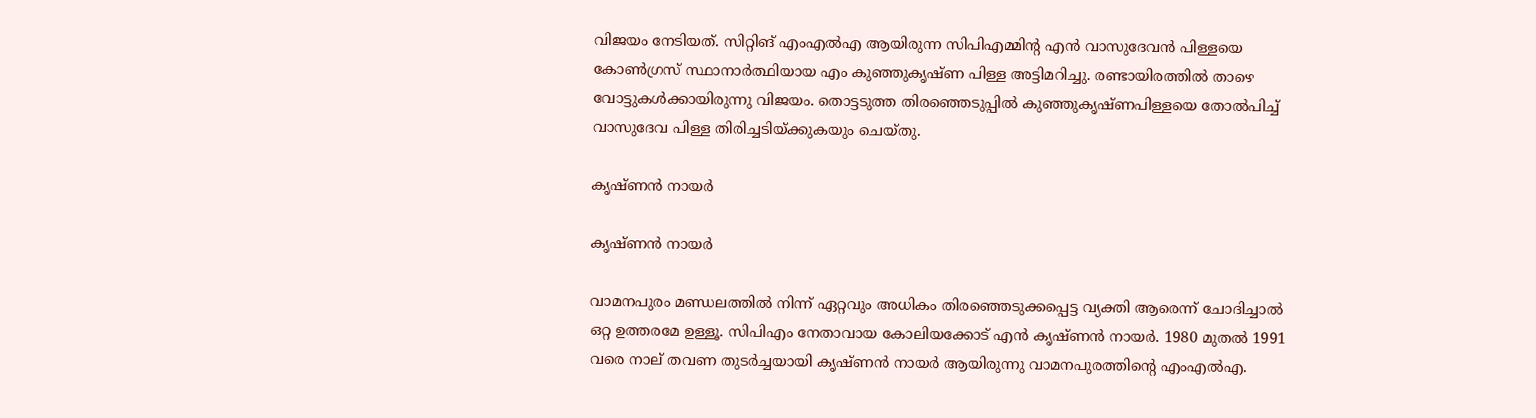വിജയം നേടിയത്. സിറ്റിങ് എംഎല്‍എ ആയിരുന്ന സിപിഎമ്മിന്റ എന്‍ വാസുദേവന്‍ പിള്ളയെ കോണ്‍ഗ്രസ് സ്ഥാനാര്‍ത്ഥിയായ എം കുഞ്ഞുകൃഷ്ണ പിള്ള അട്ടിമറിച്ചു. രണ്ടായിരത്തില്‍ താഴെ വോട്ടുകള്‍ക്കായിരുന്നു വിജയം. തൊട്ടടുത്ത തിരഞ്ഞെടുപ്പില്‍ കുഞ്ഞുകൃഷ്ണപിള്ളയെ തോല്‍പിച്ച് വാസുദേവ പിള്ള തിരിച്ചടിയ്ക്കുകയും ചെയ്തു.

കൃഷ്ണന്‍ നായര്‍

കൃഷ്ണന്‍ നായര്‍

വാമനപുരം മണ്ഡലത്തില്‍ നിന്ന് ഏറ്റവും അധികം തിരഞ്ഞെടുക്കപ്പെട്ട വ്യക്തി ആരെന്ന് ചോദിച്ചാല്‍ ഒറ്റ ഉത്തരമേ ഉള്ളൂ. സിപിഎം നേതാവായ കോലിയക്കോട് എന്‍ കൃഷ്ണന്‍ നായര്‍. 1980 മുതല്‍ 1991 വരെ നാല് തവണ തുടര്‍ച്ചയായി കൃഷ്ണന്‍ നായര്‍ ആയിരുന്നു വാമനപുരത്തിന്റെ എംഎല്‍എ.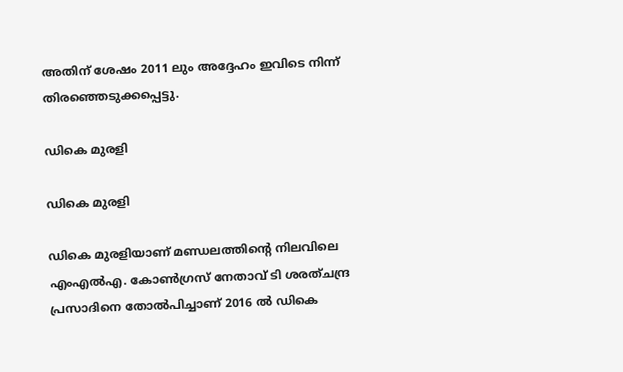അതിന് ശേഷം 2011 ലും അദ്ദേഹം ഇവിടെ നിന്ന് തിരഞ്ഞെടുക്കപ്പെട്ടു.

ഡികെ മുരളി

ഡികെ മുരളി

ഡികെ മുരളിയാണ് മണ്ഡലത്തിന്റെ നിലവിലെ എംഎല്‍എ. കോണ്‍ഗ്രസ് നേതാവ് ടി ശരത്ചന്ദ്ര പ്രസാദിനെ തോല്‍പിച്ചാണ് 2016 ല്‍ ഡികെ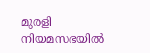മുരളി നിയമസഭയില്‍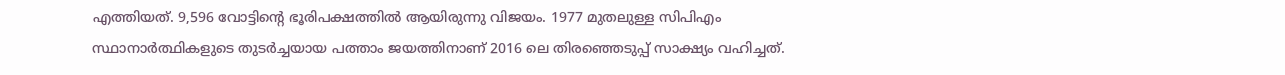എത്തിയത്. 9,596 വോട്ടിന്റെ ഭൂരിപക്ഷത്തില്‍ ആയിരുന്നു വിജയം. 1977 മുതലുള്ള സിപിഎം സ്ഥാനാര്‍ത്ഥികളുടെ തുടര്‍ച്ചയായ പത്താം ജയത്തിനാണ് 2016 ലെ തിരഞ്ഞെടുപ്പ് സാക്ഷ്യം വഹിച്ചത്.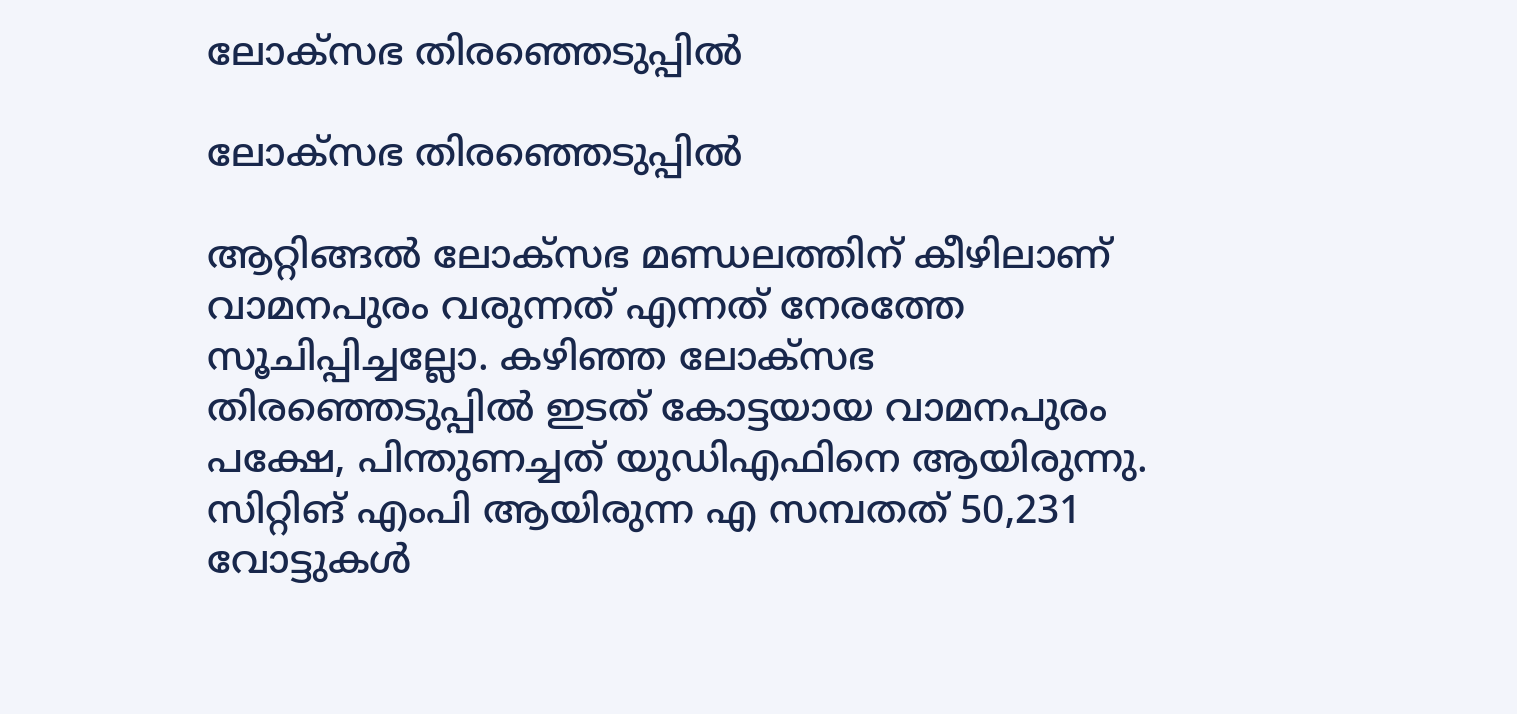ലോക്‌സഭ തിരഞ്ഞെടുപ്പില്‍

ലോക്‌സഭ തിരഞ്ഞെടുപ്പില്‍

ആറ്റിങ്ങല്‍ ലോക്‌സഭ മണ്ഡലത്തിന് കീഴിലാണ് വാമനപുരം വരുന്നത് എന്നത് നേരത്തേ സൂചിപ്പിച്ചല്ലോ. കഴിഞ്ഞ ലോക്‌സഭ തിരഞ്ഞെടുപ്പില്‍ ഇടത് കോട്ടയായ വാമനപുരം പക്ഷേ, പിന്തുണച്ചത് യുഡിഎഫിനെ ആയിരുന്നു. സിറ്റിങ് എംപി ആയിരുന്ന എ സമ്പതത് 50,231 വോട്ടുകള്‍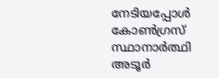നേടിയപ്പോള്‍ കോണ്‍ഗ്രസ് സ്ഥാനാര്‍ത്ഥി അടൂര്‍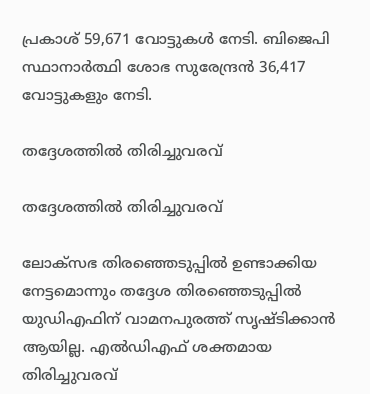പ്രകാശ് 59,671 വോട്ടുകള്‍ നേടി. ബിജെപി സ്ഥാനാര്‍ത്ഥി ശോഭ സുരേന്ദ്രന്‍ 36,417 വോട്ടുകളും നേടി.

തദ്ദേശത്തില്‍ തിരിച്ചുവരവ്

തദ്ദേശത്തില്‍ തിരിച്ചുവരവ്

ലോക്‌സഭ തിരഞ്ഞെടുപ്പില്‍ ഉണ്ടാക്കിയ നേട്ടമൊന്നും തദ്ദേശ തിരഞ്ഞെടുപ്പില്‍ യുഡിഎഫിന് വാമനപുരത്ത് സൃഷ്ടിക്കാന്‍ ആയില്ല. എല്‍ഡിഎഫ് ശക്തമായ തിരിച്ചുവരവ്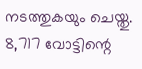നടത്തുകയും ചെയ്തു. 8,717 വോട്ടിന്റെ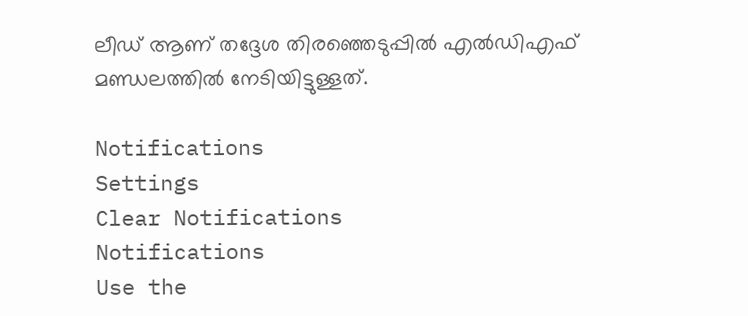ലീഡ് ആണ് തദ്ദേശ തിരഞ്ഞെടുപ്പില്‍ എല്‍ഡിഎഫ് മണ്ഡലത്തില്‍ നേടിയിട്ടുള്ളത്.

Notifications
Settings
Clear Notifications
Notifications
Use the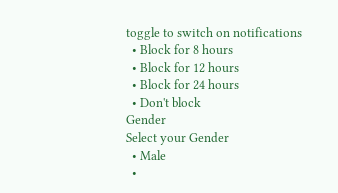toggle to switch on notifications
  • Block for 8 hours
  • Block for 12 hours
  • Block for 24 hours
  • Don't block
Gender
Select your Gender
  • Male
  •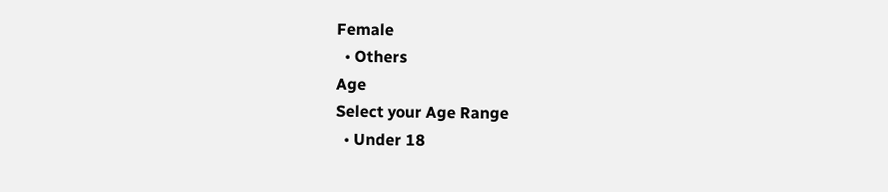Female
  • Others
Age
Select your Age Range
  • Under 18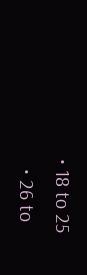• 18 to 25
  • 26 to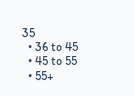35
  • 36 to 45
  • 45 to 55
  • 55+